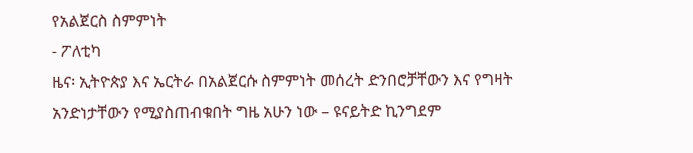የአልጀርስ ስምምነት
- ፖለቲካ
ዜና፡ ኢትዮጵያ እና ኤርትራ በአልጀርሱ ስምምነት መሰረት ድንበሮቻቸውን እና የግዛት አንድነታቸውን የሚያስጠብቁበት ግዜ አሁን ነው – ዩናይትድ ኪንግደም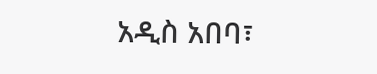አዲስ አበባ፣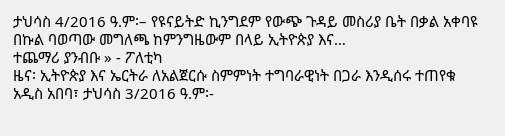ታህሳስ 4/2016 ዓ.ም፡– የዩናይትድ ኪንግደም የውጭ ጉዳይ መስሪያ ቤት በቃል አቀባዩ በኩል ባወጣው መግለጫ ከምንግዜውም በላይ ኢትዮጵያ እና…
ተጨማሪ ያንብቡ » - ፖለቲካ
ዜና፡ ኢትዮጵያ እና ኤርትራ ለአልጀርሱ ስምምነት ተግባራዊነት በጋራ እንዲሰሩ ተጠየቁ
አዲስ አበባ፣ ታህሳስ 3/2016 ዓ.ም፡-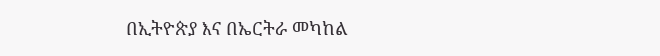በኢትዮጵያ እና በኤርትራ መካከል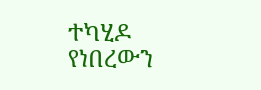ተካሂዶ የነበረውን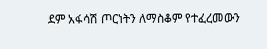ደም አፋሳሽ ጦርነትን ለማስቆም የተፈረመውን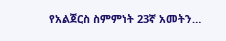የአልጀርስ ስምምነት 23ኛ አመትን…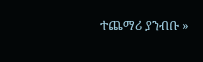ተጨማሪ ያንብቡ »